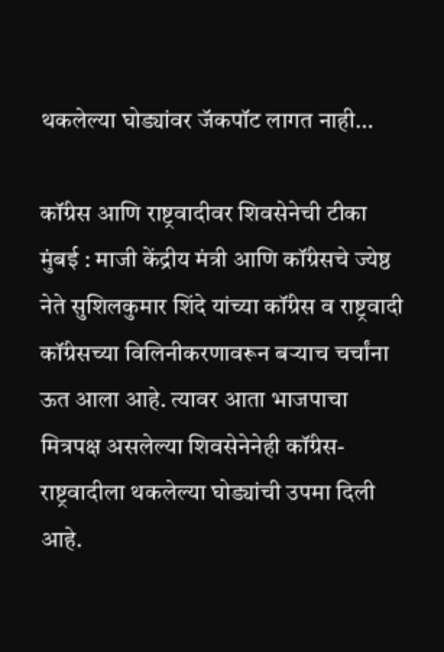थकलेल्या घोड्यांवर जॅकपॉट लागत नाही…

कॉंग्रेस आणि राष्ट्रवादीवर शिवसेनेची टीका
मुंबई : माजी केंद्रीय मंत्री आणि कॉंग्रेसचे ज्येष्ठ नेते सुशिलकुमार शिंदे यांच्या कॉंग्रेस व राष्ट्रवादी कॉंग्रेसच्या विलिनीकरणावरून बऱ्याच चर्चांना ऊत आला आहे. त्यावर आता भाजपाचा मित्रपक्ष असलेल्या शिवसेनेनेही कॉंग्रेस-राष्ट्रवादीला थकलेल्या घोड्यांची उपमा दिली आहे.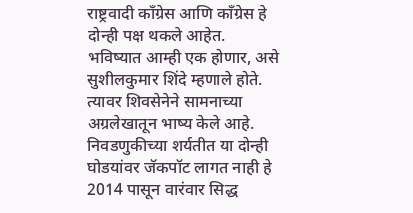राष्ट्रवादी कॉंग्रेस आणि कॉंग्रेस हे दोन्ही पक्ष थकले आहेत. भविष्यात आम्ही एक होणार, असे सुशीलकुमार शिंदे म्हणाले होते. त्यावर शिवसेनेने सामनाच्या अग्रलेखातून भाष्य केले आहे. निवडणुकीच्या शर्यतीत या दोन्ही घोडयांवर जॅकपॉट लागत नाही हे 2014 पासून वारंवार सिद्ध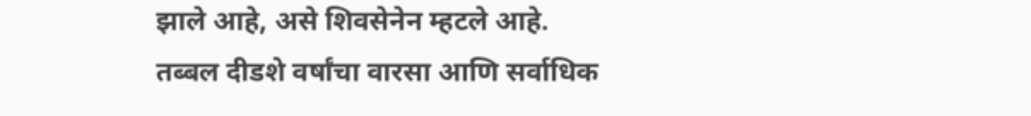झाले आहे, असे शिवसेनेन म्हटले आहे.
तब्बल दीडशे वर्षांचा वारसा आणि सर्वाधिक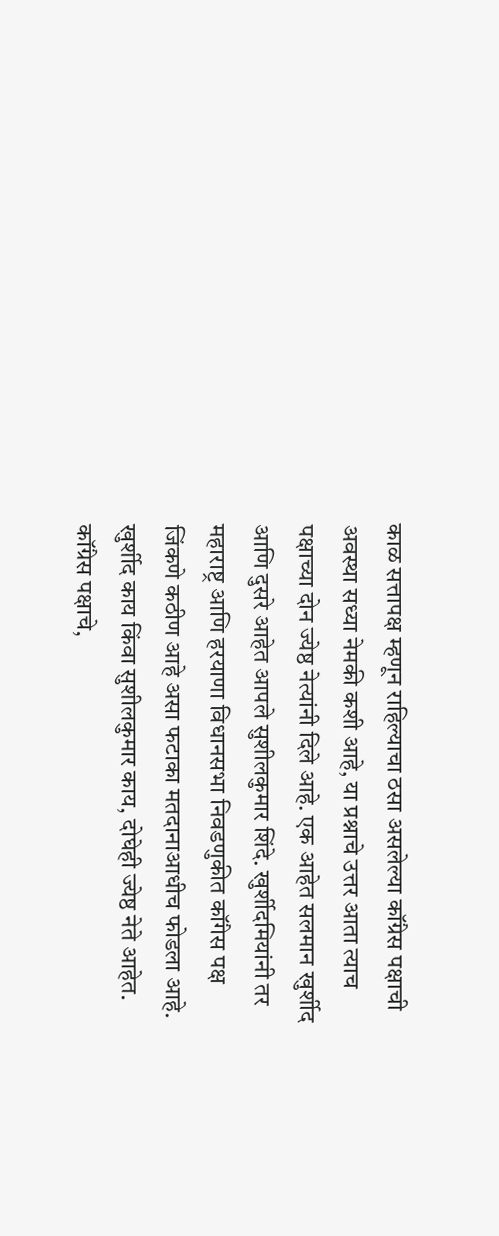काळ सत्तापक्ष म्हणून राहिल्याचा ठसा असलेल्या कॉंग्रेस पक्षाची अवस्था सध्या नेमकी कशी आहे, या प्रश्नाचे उत्तर आता त्याच पक्षाच्या दोन ज्येष्ठ नेत्यांनी दिले आहे. एक आहेत सलमान खुर्शीद आणि दुसरे आहेत आपले सुशीलकुमार शिंदे. खुर्शीदमियांनी तर महाराष्ट्र आणि हरयाणा विधानसभा निवडणुकीत कॉंगेस पक्ष जिंकणे कठीण आहे असा फटाका मतदानाआधीच फोडला आहे. खुर्शीद काय किंवा सुशीलकुमार काय, दोघेही ज्येष्ठ नेते आहेत. कॉंग्रेस पक्षाचे,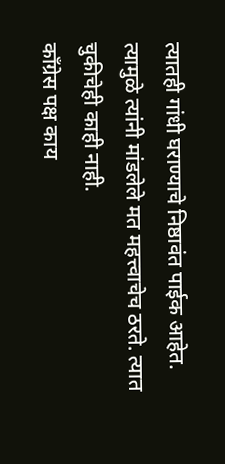त्यातही गांधी घराण्याचे निष्ठावंत पाईक आहेत. त्यामुळे त्यांनी मांडलेले मत महत्त्वाचेच ठरते. त्यात चुकीचेही काही नाही.
कॉंग्रेस पक्ष काय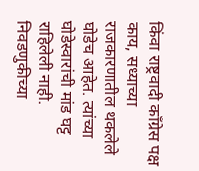किंवा राष्ट्रवादी कॉंग्रेस पक्ष काय, सध्याच्या राजकारणातील थकलेले घोडेच आहेत. त्यांच्या घोडेस्वारांची मांड घट्ट राहिलेली नाही. निवडणुकीच्या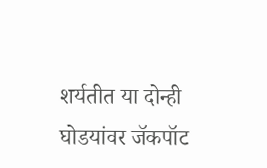शर्यतीत या दोन्ही घोडयांवर जॅकपॉट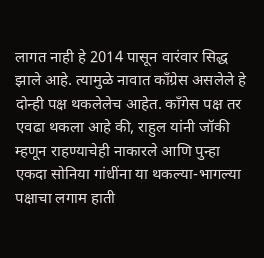लागत नाही हे 2014 पासून वारंवार सिद्ध झाले आहे. त्यामुळे नावात कॉंग्रेस असलेले हे दोन्ही पक्ष थकलेलेच आहेत. कॉंगेस पक्ष तर एवढा थकला आहे की, राहुल यांनी जॉकी म्हणून राहण्याचेही नाकारले आणि पुन्हा एकदा सोनिया गांधींना या थकल्या-भागल्या पक्षाचा लगाम हाती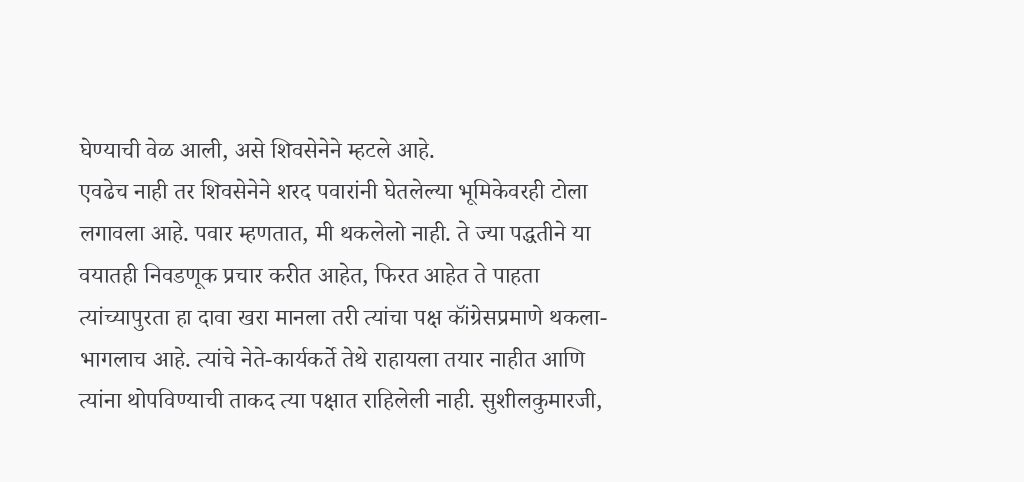घेण्याची वेळ आली, असे शिवसेनेने म्हटले आहे.
एवढेच नाही तर शिवसेनेने शरद पवारांनी घेतलेल्या भूमिकेवरही टोला लगावला आहे. पवार म्हणतात, मी थकलेलो नाही. ते ज्या पद्धतीने या वयातही निवडणूक प्रचार करीत आहेत, फिरत आहेत ते पाहता त्यांच्यापुरता हा दावा खरा मानला तरी त्यांचा पक्ष कॉंग्रेसप्रमाणे थकला-भागलाच आहे. त्यांचे नेते-कार्यकर्ते तेथे राहायला तयार नाहीत आणि त्यांना थोपविण्याची ताकद त्या पक्षात राहिलेली नाही. सुशीलकुमारजी,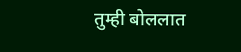तुम्ही बोललात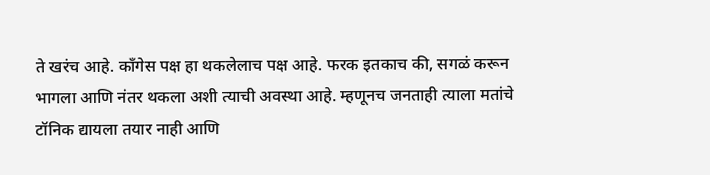ते खरंच आहे. कॉंगेस पक्ष हा थकलेलाच पक्ष आहे. फरक इतकाच की, सगळं करून भागला आणि नंतर थकला अशी त्याची अवस्था आहे. म्हणूनच जनताही त्याला मतांचे टॉनिक द्यायला तयार नाही आणि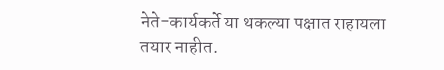नेते-कार्यकर्ते या थकल्या पक्षात राहायला तयार नाहीत.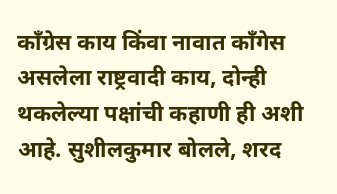कॉंग्रेस काय किंवा नावात कॉंगेस असलेला राष्ट्रवादी काय, दोन्ही थकलेल्या पक्षांची कहाणी ही अशी आहे. सुशीलकुमार बोलले, शरद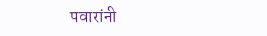पवारांनी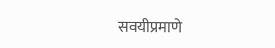सवयीप्रमाणे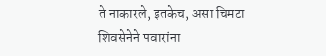ते नाकारले, इतकेच, असा चिमटा शिवसेनेने पवारांना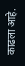काढला आहे.